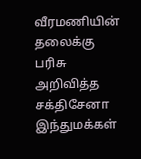வீரமணியின் தலைக்கு பரிசு அறிவித்த சக்திசேனா இந்துமக்கள்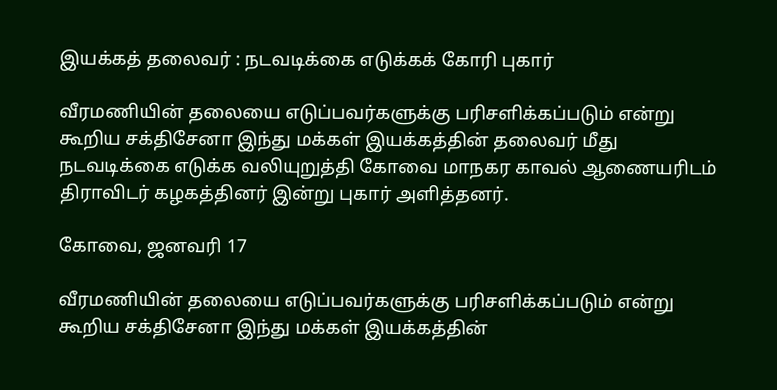இயக்கத் தலைவர் : நடவடிக்கை எடுக்கக் கோரி புகார்

வீரமணியின் தலையை எடுப்பவர்களுக்கு பரிசளிக்கப்படும் என்று கூறிய சக்திசேனா இந்து மக்கள் இயக்கத்தின் தலைவர் மீது நடவடிக்கை எடுக்க வலியுறுத்தி கோவை மாநகர காவல் ஆணையரிடம் திராவிடர் கழகத்தினர் இன்று புகார் அளித்தனர்.

கோவை, ஜனவரி 17

வீரமணியின் தலையை எடுப்பவர்களுக்கு பரிசளிக்கப்படும் என்று கூறிய சக்திசேனா இந்து மக்கள் இயக்கத்தின்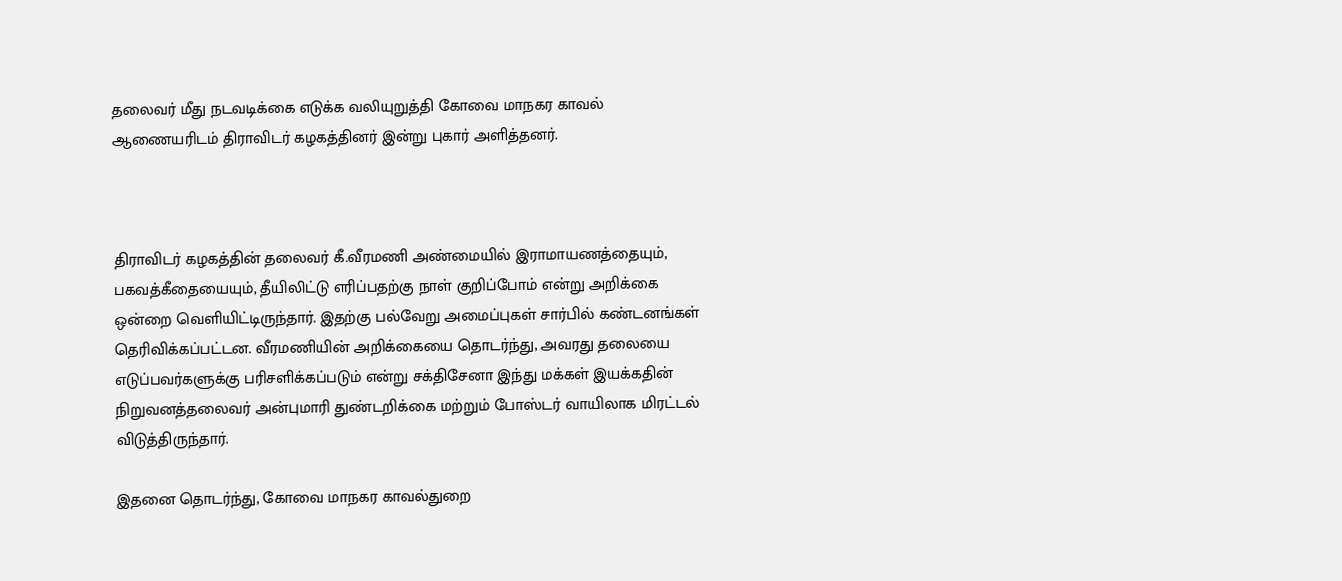தலைவர் மீது நடவடிக்கை எடுக்க வலியுறுத்தி கோவை மாநகர காவல் ஆணையரிடம் திராவிடர் கழகத்தினர் இன்று புகார் அளித்தனர்.



திராவிடர் கழகத்தின் தலைவர் கீ.வீரமணி அண்மையில் இராமாயணத்தையும், பகவத்கீதையையும், தீயிலிட்டு எரிப்பதற்கு நாள் குறிப்போம் என்று அறிக்கை ஒன்றை வெளியிட்டிருந்தார். இதற்கு பல்வேறு அமைப்புகள் சார்பில் கண்டனங்கள் தெரிவிக்கப்பட்டன. வீரமணியின் அறிக்கையை தொடர்ந்து, அவரது தலையை எடுப்பவர்களுக்கு பரிசளிக்கப்படும் என்று சக்திசேனா இந்து மக்கள் இயக்கதின் நிறுவனத்தலைவர் அன்புமாரி துண்டறிக்கை மற்றும் போஸ்டர் வாயிலாக மிரட்டல் விடுத்திருந்தார்.

இதனை தொடர்ந்து, கோவை மாநகர காவல்துறை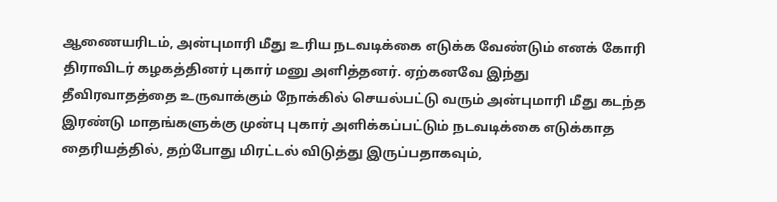ஆணையரிடம், அன்புமாரி மீது உரிய நடவடிக்கை எடுக்க வேண்டும் எனக் கோரி திராவிடர் கழகத்தினர் புகார் மனு அளித்தனர். ஏற்கனவே இந்து தீவிரவாதத்தை உருவாக்கும் நோக்கில் செயல்பட்டு வரும் அன்புமாரி மீது கடந்த இரண்டு மாதங்களுக்கு முன்பு புகார் அளிக்கப்பட்டும் நடவடிக்கை எடுக்காத தைரியத்தில், தற்போது மிரட்டல் விடுத்து இருப்பதாகவும்,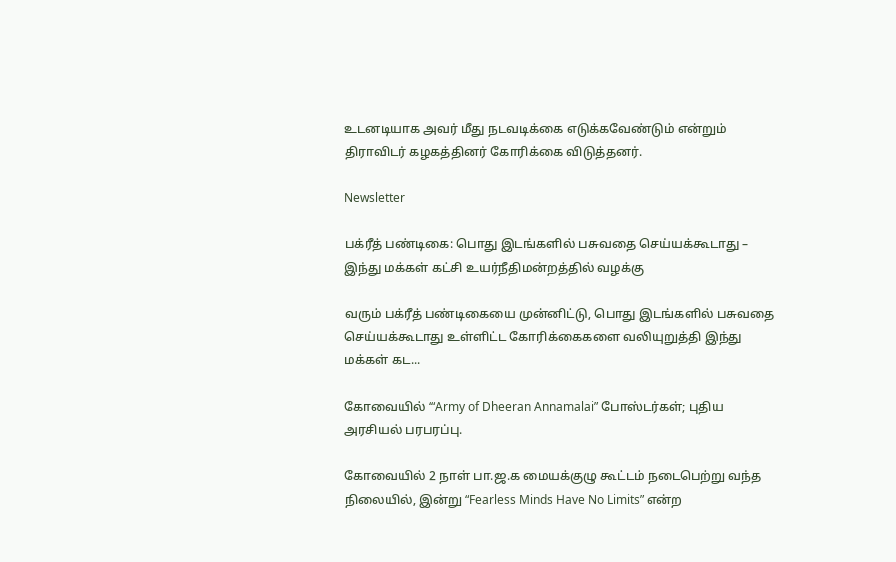உடனடியாக அவர் மீது நடவடிக்கை எடுக்கவேண்டும் என்றும் திராவிடர் கழகத்தினர் கோரிக்கை விடுத்தனர்.

Newsletter

பக்ரீத் பண்டிகை: பொது இடங்களில் பசுவதை செய்யக்கூடாது – இந்து மக்கள் கட்சி உயர்நீதிமன்றத்தில் வழக்கு

வரும் பக்ரீத் பண்டிகையை முன்னிட்டு, பொது இடங்களில் பசுவதை செய்யக்கூடாது உள்ளிட்ட கோரிக்கைகளை வலியுறுத்தி இந்து மக்கள் கட...

கோவையில் ‘“Army of Dheeran Annamalai” போஸ்டர்கள்; புதிய அரசியல் பரபரப்பு.

கோவையில் 2 நாள் பா.ஜ.க மையக்குழு கூட்டம் நடைபெற்று வந்த நிலையில், இன்று “Fearless Minds Have No Limits” என்ற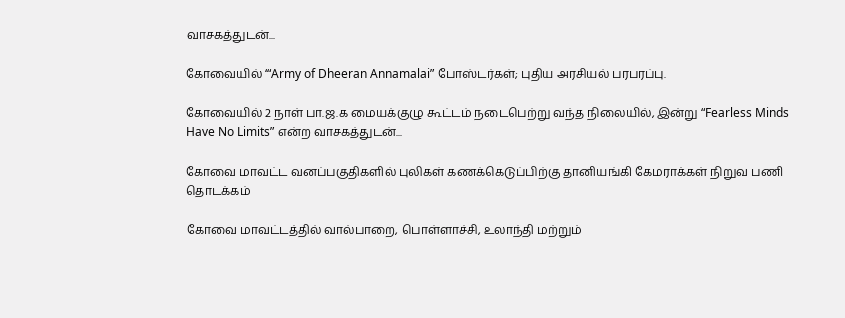வாசகத்துடன்...

கோவையில் ‘“Army of Dheeran Annamalai” போஸ்டர்கள்; புதிய அரசியல் பரபரப்பு.

கோவையில் 2 நாள் பா.ஜ.க மையக்குழு கூட்டம் நடைபெற்று வந்த நிலையில், இன்று “Fearless Minds Have No Limits” என்ற வாசகத்துடன்...

கோவை மாவட்ட வனப்பகுதிகளில் புலிகள் கணக்கெடுப்பிற்கு தானியங்கி கேமராக்கள் நிறுவ பணி தொடக்கம்

கோவை மாவட்டத்தில் வால்பாறை, பொள்ளாச்சி, உலாந்தி மற்றும்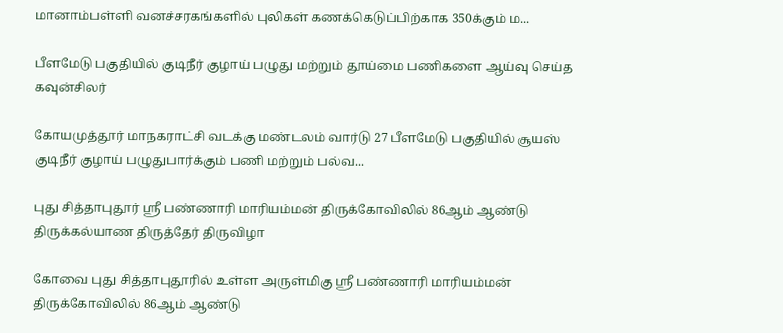மானாம்பள்ளி வனச்சரகங்களில் புலிகள் கணக்கெடுப்பிற்காக 350க்கும் ம...

பீளமேடு பகுதியில் குடிநீர் குழாய் பழுது மற்றும் தூய்மை பணிகளை ஆய்வு செய்த கவுன்சிலர்

கோயமுத்தூர் மாநகராட்சி வடக்கு மண்டலம் வார்டு 27 பீளமேடு பகுதியில் சூயஸ் குடிநீர் குழாய் பழுதுபார்க்கும் பணி மற்றும் பல்வ...

புது சித்தாபுதூர் ஸ்ரீ பண்ணாரி மாரியம்மன் திருக்கோவிலில் 86ஆம் ஆண்டு திருக்கல்யாண திருத்தேர் திருவிழா

கோவை புது சித்தாபுதூரில் உள்ள அருள்மிகு ஸ்ரீ பண்ணாரி மாரியம்மன் திருக்கோவிலில் 86ஆம் ஆண்டு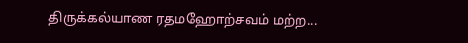திருக்கல்யாண ரதமஹோற்சவம் மற்ற...